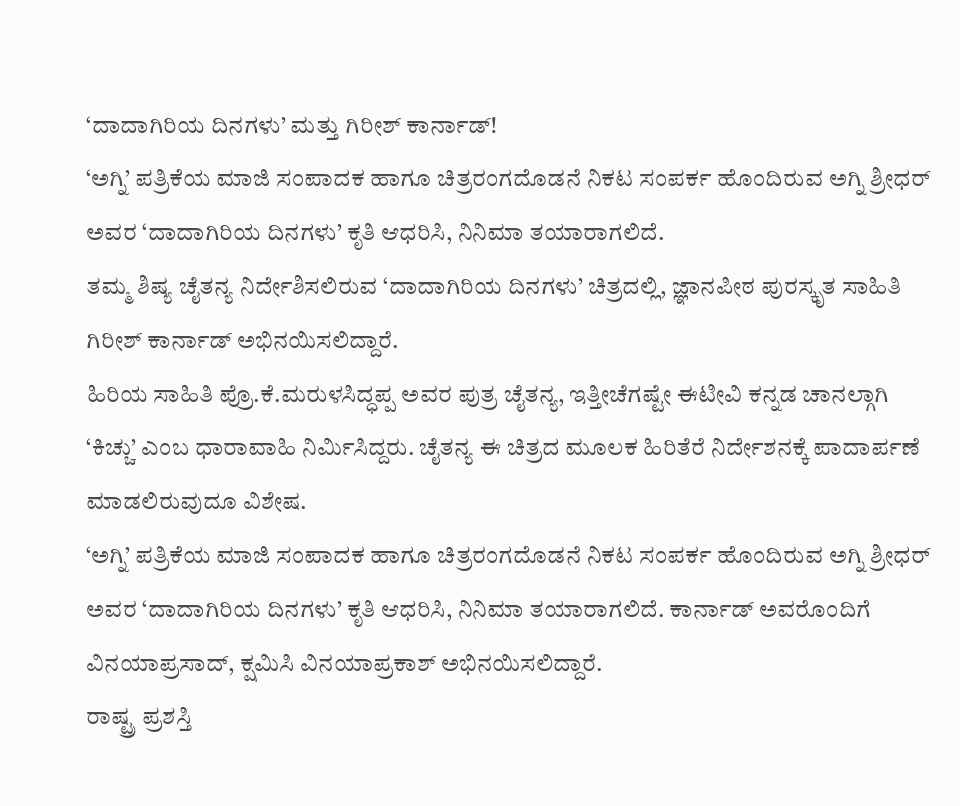‘ದಾದಾಗಿರಿಯ ದಿನಗಳು’ ಮತ್ತು ಗಿರೀಶ್ ಕಾರ್ನಾಡ್!
‘ಅಗ್ನಿ’ ಪತ್ರಿಕೆಯ ಮಾಜಿ ಸಂಪಾದಕ ಹಾಗೂ ಚಿತ್ರರಂಗದೊಡನೆ ನಿಕಟ ಸಂಪರ್ಕ ಹೊಂದಿರುವ ಅಗ್ನಿ ಶ್ರೀಧರ್ ಅವರ ‘ದಾದಾಗಿರಿಯ ದಿನಗಳು’ ಕೃತಿ ಆಧರಿಸಿ, ನಿನಿಮಾ ತಯಾರಾಗಲಿದೆ.
ತಮ್ಮ ಶಿಷ್ಯ ಚೈತನ್ಯ ನಿರ್ದೇಶಿಸಲಿರುವ ‘ದಾದಾಗಿರಿಯ ದಿನಗಳು’ ಚಿತ್ರದಲ್ಲಿ, ಜ್ಞಾನಪೀಠ ಪುರಸ್ಕೃತ ಸಾಹಿತಿ ಗಿರೀಶ್ ಕಾರ್ನಾಡ್ ಅಭಿನಯಿಸಲಿದ್ದಾರೆ.
ಹಿರಿಯ ಸಾಹಿತಿ ಪ್ರೊ.ಕೆ.ಮರುಳಸಿದ್ಧಪ್ಪ ಅವರ ಪುತ್ರ ಚೈತನ್ಯ, ಇತ್ತೀಚೆಗಷ್ಟೇ ಈಟೀವಿ ಕನ್ನಡ ಚಾನಲ್ಗಾಗಿ ‘ಕಿಚ್ಚು’ ಎಂಬ ಧಾರಾವಾಹಿ ನಿರ್ಮಿಸಿದ್ದರು. ಚೈತನ್ಯ ಈ ಚಿತ್ರದ ಮೂಲಕ ಹಿರಿತೆರೆ ನಿರ್ದೇಶನಕ್ಕೆ ಪಾದಾರ್ಪಣೆ ಮಾಡಲಿರುವುದೂ ವಿಶೇಷ.
‘ಅಗ್ನಿ’ ಪತ್ರಿಕೆಯ ಮಾಜಿ ಸಂಪಾದಕ ಹಾಗೂ ಚಿತ್ರರಂಗದೊಡನೆ ನಿಕಟ ಸಂಪರ್ಕ ಹೊಂದಿರುವ ಅಗ್ನಿ ಶ್ರೀಧರ್ ಅವರ ‘ದಾದಾಗಿರಿಯ ದಿನಗಳು’ ಕೃತಿ ಆಧರಿಸಿ, ನಿನಿಮಾ ತಯಾರಾಗಲಿದೆ. ಕಾರ್ನಾಡ್ ಅವರೊಂದಿಗೆ ವಿನಯಾಪ್ರಸಾದ್, ಕ್ಷಮಿಸಿ ವಿನಯಾಪ್ರಕಾಶ್ ಅಭಿನಯಿಸಲಿದ್ದಾರೆ.
ರಾಷ್ಟ್ರ ಪ್ರಶಸ್ತಿ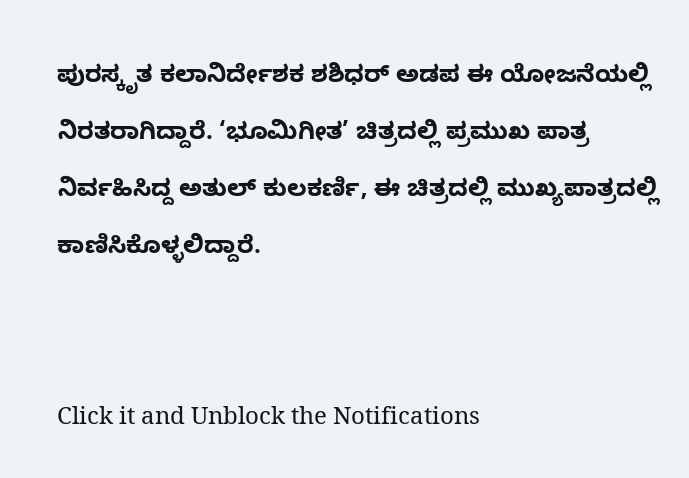ಪುರಸ್ಕೃತ ಕಲಾನಿರ್ದೇಶಕ ಶಶಿಧರ್ ಅಡಪ ಈ ಯೋಜನೆಯಲ್ಲಿ ನಿರತರಾಗಿದ್ದಾರೆ. ‘ಭೂಮಿಗೀತ’ ಚಿತ್ರದಲ್ಲಿ ಪ್ರಮುಖ ಪಾತ್ರ ನಿರ್ವಹಿಸಿದ್ದ ಅತುಲ್ ಕುಲಕರ್ಣಿ, ಈ ಚಿತ್ರದಲ್ಲಿ ಮುಖ್ಯಪಾತ್ರದಲ್ಲಿ ಕಾಣಿಸಿಕೊಳ್ಳಲಿದ್ದಾರೆ.


Click it and Unblock the Notifications